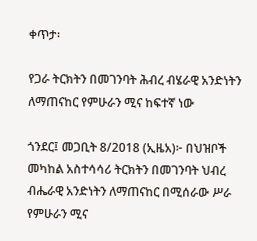ቀጥታ፡

የጋራ ትርክትን በመገንባት ሕብረ ብሄራዊ አንድነትን ለማጠናከር የምሁራን ሚና ከፍተኛ ነው

ጎንደር፤ መጋቢት 8/2018 (ኢዜአ)፦ በህዝቦች መካከል አስተሳሳሪ ትርክትን በመገንባት ህብረ ብሔራዊ አንድነትን ለማጠናከር በሚሰራው ሥራ የምሁራን ሚና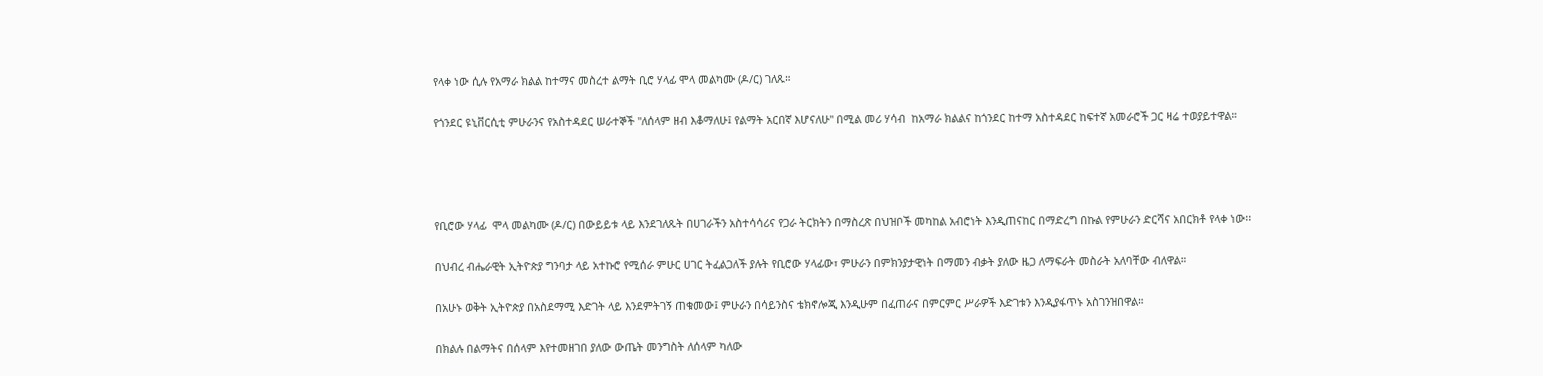የላቀ ነው ሲሉ የአማራ ክልል ከተማና መስረተ ልማት ቢሮ ሃላፊ ሞላ መልካሙ (ዶ/ር) ገለጹ።

የጎንደር ዩኒቨርሲቲ ምሁራንና የአስተዳደር ሠራተኞች "ለሰላም ዘብ እቆማለሁ፤ የልማት አርበኛ እሆናለሁ" በሚል መሪ ሃሳብ  ከአማራ ክልልና ከጎንደር ከተማ አስተዳደር ከፍተኛ አመራሮች ጋር ዛሬ ተወያይተዋል።




የቢሮው ሃላፊ  ሞላ መልካሙ (ዶ/ር) በውይይቱ ላይ እንደገለጹት በሀገራችን አስተሳሳሪና የጋራ ትርክትን በማስረጽ በህዝቦች መካከል አብሮነት እንዲጠናከር በማድረግ በኩል የምሁራን ድርሻና አበርክቶ የላቀ ነው፡፡

በህብረ ብሔራዊት ኢትዮጵያ ግንባታ ላይ አተኩሮ የሚሰራ ምሁር ሀገር ትፈልጋለች ያሉት የቢሮው ሃላፊው፣ ምሁራን በምክንያታዊነት በማመን ብቃት ያለው ዜጋ ለማፍራት መስራት አለባቸው ብለዋል።

በአሁኑ ወቅት ኢትዮጵያ በአስደማሚ እድገት ላይ እንደምትገኝ ጠቁመው፤ ምሁራን በሳይንስና ቴክኖሎጂ እንዲሁም በፈጠራና በምርምር ሥራዎች እድገቱን እንዲያፋጥኑ አስገንዝበዋል።

በክልሉ በልማትና በሰላም እየተመዘገበ ያለው ውጤት መንግስት ለሰላም ካለው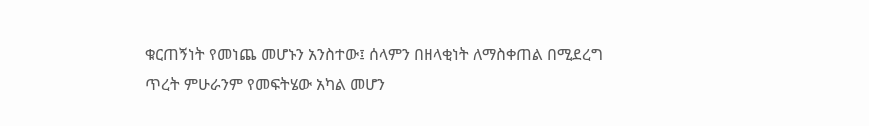ቁርጠኝነት የመነጨ መሆኑን አንስተው፤ ሰላምን በዘላቂነት ለማስቀጠል በሚደረግ ጥረት ምሁራንም የመፍትሄው አካል መሆን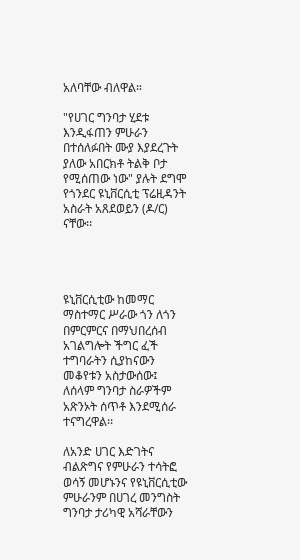አለባቸው ብለዋል።

"የሀገር ግንባታ ሂደቱ እንዲፋጠን ምሁራን በተሰለፉበት ሙያ እያደረጉት ያለው አበርክቶ ትልቅ ቦታ የሚሰጠው ነው" ያሉት ደግሞ የጎንደር ዩኒቨርሲቲ ፕሬዚዳንት አስራት አጸደወይን (ዶ/ር) ናቸው፡፡




ዩኒቨርሲቲው ከመማር ማስተማር ሥራው ጎን ለጎን በምርምርና በማህበረሰብ አገልግሎት ችግር ፈች ተግባራትን ሲያከናውን መቆየቱን አስታውሰው፤ ለሰላም ግንባታ ስራዎችም አጽንኦት ሰጥቶ እንደሚሰራ ተናግረዋል፡፡

ለአንድ ሀገር እድገትና ብልጽግና የምሁራን ተሳትፎ ወሳኝ መሆኑንና የዩኒቨርሲቲው ምሁራንም በሀገረ መንግስት ግንባታ ታሪካዊ አሻራቸውን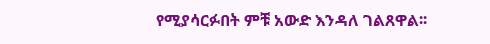የሚያሳርፉበት ምቹ አውድ እንዳለ ገልጸዋል፡፡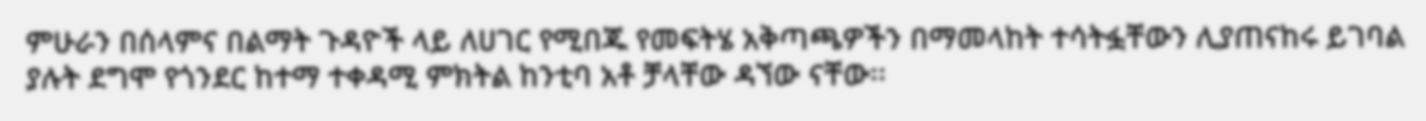ምሁራን በሰላምና በልማት ጉዳዮች ላይ ለሀገር የሚበጁ የመፍትሄ አቅጣጫዎችን በማመላከት ተሳትፏቸውን ሊያጠናከሩ ይገባል ያሉት ደግሞ የጎንደር ከተማ ተቀዳሚ ምክትል ከንቲባ አቶ ቻላቸው ዳኘው ናቸው፡፡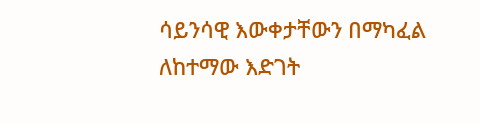ሳይንሳዊ እውቀታቸውን በማካፈል ለከተማው እድገት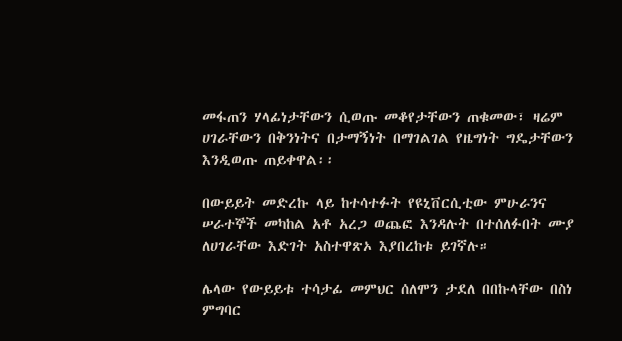መፋጠን ሃላፊነታቸውን ሲወጡ መቆየታቸውን ጠቁመው፣ ዛሬም ሀገራቸውን በቅንነትና በታማኝነት በማገልገል የዜግነት ግዴታቸውን እንዲወጡ ጠይቀዋል፡፡

በውይይት መድረኩ ላይ ከተሳተፉት የዩኒቨርሲቲው ምሁራንና ሠራተኞች መካከል አቶ አረጋ ወጨፎ እንዳሉት በተሰለፉበት ሙያ ለሀገራቸው እድገት አስተዋጽኦ እያበረከቱ ይገኛሉ።

ሌላው የውይይቱ ተሳታፊ መምህር ሰለሞን ታደለ በበኩላቸው በስነ ምግባር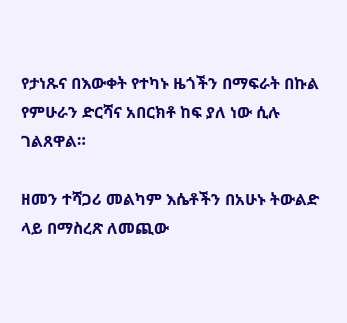የታነጹና በእውቀት የተካኑ ዜጎችን በማፍራት በኩል የምሁራን ድርሻና አበርክቶ ከፍ ያለ ነው ሲሉ ገልጸዋል።

ዘመን ተሻጋሪ መልካም እሴቶችን በአሁኑ ትውልድ ላይ በማስረጽ ለመጪው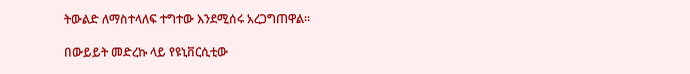ትውልድ ለማስተላለፍ ተግተው እንደሚሰሩ አረጋግጠዋል።

በውይይት መድረኩ ላይ የዩኒቨርሲቲው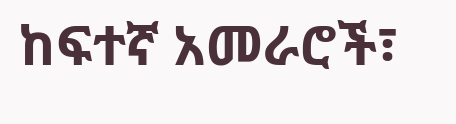ከፍተኛ አመራሮች፣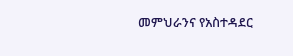መምህራንና የአስተዳደር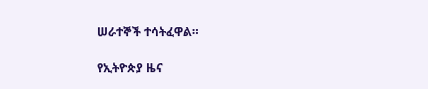ሠራተኞች ተሳትፈዋል።

የኢትዮጵያ ዜና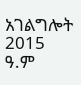አገልግሎት
2015
ዓ.ም